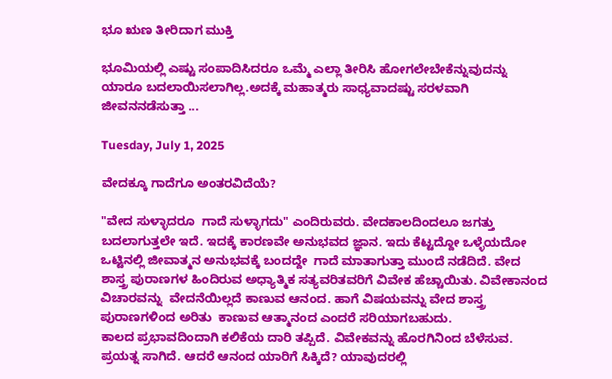ಭೂ ಋಣ ತೀರಿದಾಗ ಮುಕ್ತಿ

ಭೂಮಿಯಲ್ಲಿ ಎಷ್ಟು ಸಂಪಾದಿಸಿದರೂ ಒಮ್ಮೆ ಎಲ್ಲಾ ತೀರಿಸಿ ಹೋಗಲೇಬೇಕೆನ್ನುವುದನ್ನು ಯಾರೂ ಬದಲಾಯಿಸಲಾಗಿಲ್ಲ.ಅದಕ್ಕೆ ಮಹಾತ್ಮರು ಸಾಧ್ಯವಾದಷ್ಟು ಸರಳವಾಗಿ ಜೀವನ‌ನಡೆಸುತ್ತಾ ...

Tuesday, July 1, 2025

ವೇದಕ್ಕೂ ಗಾದೆಗೂ ಅಂತರವಿದೆಯೆ?

"ವೇದ ಸುಳ್ಳಾದರೂ  ಗಾದೆ ಸುಳ್ಳಾಗದು" ಎಂದಿರುವರು. ವೇದಕಾಲದಿಂದಲೂ ಜಗತ್ತು ಬದಲಾಗುತ್ತಲೇ ಇದೆ. ಇದಕ್ಕೆ ಕಾರಣವೇ ಅನುಭವದ ಜ್ಞಾನ. ಇದು ಕೆಟ್ಟದ್ದೋ ಒಳ್ಳೆಯದೋ ಒಟ್ಟಿನಲ್ಲಿ ಜೀವಾತ್ಮನ ಅನುಭವಕ್ಕೆ ‌ಬಂದದ್ದೇ  ಗಾದೆ ಮಾತಾಗುತ್ತಾ ಮುಂದೆ ನಡೆದಿದೆ. ವೇದ ಶಾಸ್ತ್ರ ಪುರಾಣಗಳ ಹಿಂದಿರುವ ಅಧ್ಯಾತ್ಮಿಕ ಸತ್ಯವರಿತವರಿಗೆ ವಿವೇಕ ಹೆಚ್ಚಾಯಿತು. ವಿವೇಕಾನಂದ ವಿಚಾರವನ್ನು  ವೇದನೆಯಿಲ್ಲದೆ ಕಾಣುವ ಆನಂದ. ಹಾಗೆ ವಿಷಯವನ್ನು ವೇದ ಶಾಸ್ತ್ರ ಪುರಾಣಗಳಿಂದ ಅರಿತು  ಕಾಣುವ ಆತ್ಮಾನಂದ ಎಂದರೆ ಸರಿಯಾಗಬಹುದು.
ಕಾಲದ ಪ್ರಭಾವದಿಂದಾಗಿ ಕಲಿಕೆಯ ದಾರಿ ತಪ್ಪಿದೆ. ವಿವೇಕವನ್ನು ಹೊರಗಿನಿಂದ ಬೆಳೆಸುವ. ಪ್ರಯತ್ನ ಸಾಗಿದೆ. ಆದರೆ ಆನಂದ ಯಾರಿಗೆ ಸಿಕ್ಕಿದೆ? ಯಾವುದರಲ್ಲಿ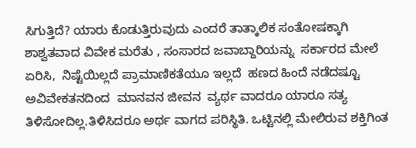ಸಿಗುತ್ತಿದೆ? ಯಾರು ಕೊಡುತ್ತಿರುವುದು ಎಂದರೆ ತಾತ್ಕಾಲಿಕ ಸಂತೋಷಕ್ಕಾಗಿ ಶಾಶ್ವತವಾದ ವಿವೇಕ ಮರೆತು , ಸಂಸಾರದ ಜವಾಬ್ದಾರಿಯನ್ನು  ಸರ್ಕಾರದ ಮೇಲೆ ಏರಿಸಿ,  ನಿಷ್ಟೆಯಿಲ್ಲದೆ ಪ್ರಾಮಾಣಿಕತೆಯೂ ಇಲ್ಲದೆ  ಹಣದ ಹಿಂದೆ ನಡೆದಷ್ಟೂ ಅವಿವೇಕತನದಿಂದ  ಮಾನವನ ಜೀವನ  ವ್ಯರ್ಥ ವಾದರೂ ಯಾರೂ ಸತ್ಯ ತಿಳಿಸೋದಿಲ್ಲ.ತಿಳಿಸಿದರೂ ಅರ್ಥ ವಾಗದ ಪರಿಸ್ಥಿತಿ. ಒಟ್ಟಿನಲ್ಲಿ ಮೇಲಿರುವ ಶಕ್ತಿಗಿಂತ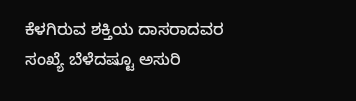ಕೆಳಗಿರುವ ಶಕ್ತಿಯ ದಾಸರಾದವರ  ಸಂಖ್ಯೆ ಬೆಳೆದಷ್ಟೂ ಅಸುರಿ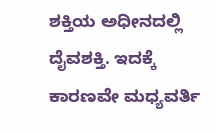ಶಕ್ತಿಯ ಅಧೀನದಲ್ಲಿ  ದೈವಶಕ್ತಿ. ಇದಕ್ಕೆ ಕಾರಣವೇ ಮಧ್ಯವರ್ತಿ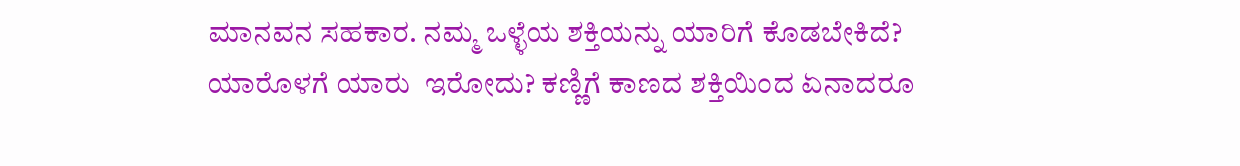ಮಾನವನ ಸಹಕಾರ. ನಮ್ಮ ಒಳ್ಳೆಯ ಶಕ್ತಿಯನ್ನು ಯಾರಿಗೆ ಕೊಡಬೇಕಿದೆ? ಯಾರೊಳಗೆ ಯಾರು  ಇರೋದು? ಕಣ್ಣಿಗೆ ಕಾಣದ ಶಕ್ತಿಯಿಂದ ಏನಾದರೂ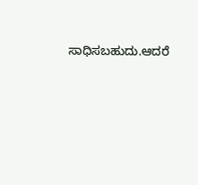ಸಾಧಿಸಬಹುದು.ಆದರೆ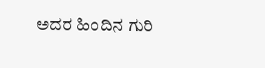ಅದರ ಹಿಂದಿನ ಗುರಿ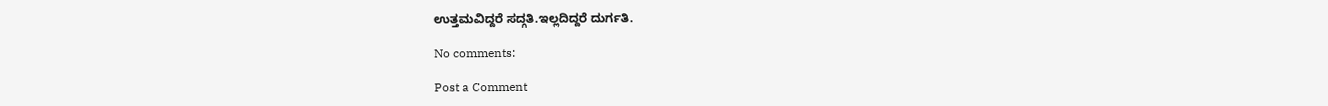ಉತ್ತಮವಿದ್ದರೆ ಸದ್ಗತಿ.ಇಲ್ಲದಿದ್ದರೆ ದುರ್ಗತಿ.

No comments:

Post a Comment